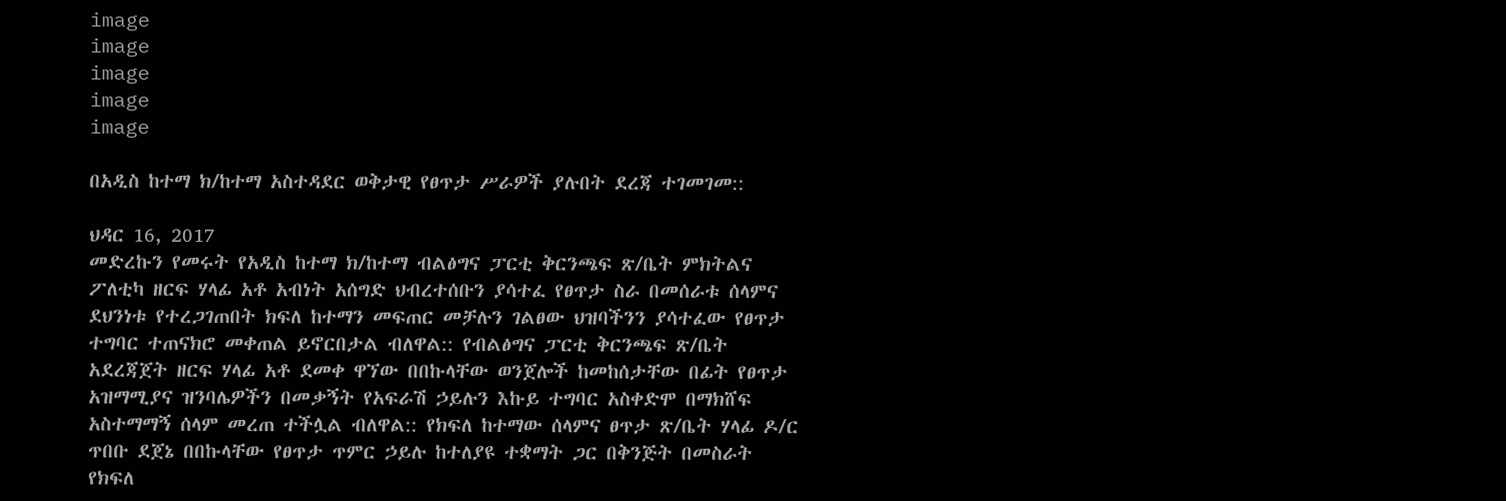image
image
image
image
image

በአዲስ ከተማ ክ/ከተማ አስተዳደር ወቅታዊ የፀጥታ ሥራዎች ያሉበት ደረጃ ተገመገመ::

ህዳር 16, 2017
መድረኩን የመሩት የአዲስ ከተማ ክ/ከተማ ብልፅግና ፓርቲ ቅርንጫፍ ጽ/ቤት ምክትልና ፖለቲካ ዘርፍ ሃላፊ አቶ አብነት አሰግድ ህብረተሰቡን ያሳተፈ የፀጥታ ስራ በመሰራቱ ሰላምና ደህንነቱ የተረጋገጠበት ክፍለ ከተማን መፍጠር መቻሉን ገልፀው ህዝባችንን ያሳተፈው የፀጥታ ተግባር ተጠናክሮ መቀጠል ይኖርበታል ብለዋል:: የብልፅግና ፓርቲ ቅርንጫፍ ጽ/ቤት አደረጃጀት ዘርፍ ሃላፊ አቶ ደመቀ ዋኘው በበኩላቸው ወንጀሎች ከመከሰታቸው በፊት የፀጥታ አዝማሚያና ዝንባሌዎችን በመቃኝት የአፍራሽ ኃይሉን እኩይ ተግባር አስቀድሞ በማክሸፍ አስተማማኝ ሰላም መረጠ ተችሏል ብለዋል:: የክፍለ ከተማው ሰላምና ፀጥታ ጽ/ቤት ሃላፊ ዶ/ር ጥበቡ ደጀኔ በበኩላቸው የፀጥታ ጥምር ኃይሉ ከተለያዩ ተቋማት ጋር በቅንጅት በመስራት የክፍለ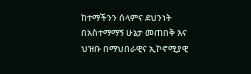ከተማችንን ሰላምና ደህንነት በአስተማማኝ ሁኔታ መጠበቅ እና ህዝቡ በማህበራዊና ኢኮኖሚያዊ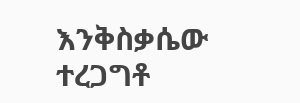እንቅስቃሴው ተረጋግቶ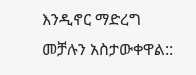እንዲኖር ማድረግ መቻሉን አስታውቀዋል::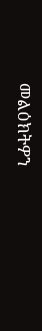መልዕክትዎን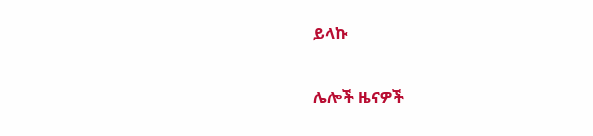ይላኩ

ሌሎች ዜናዎች